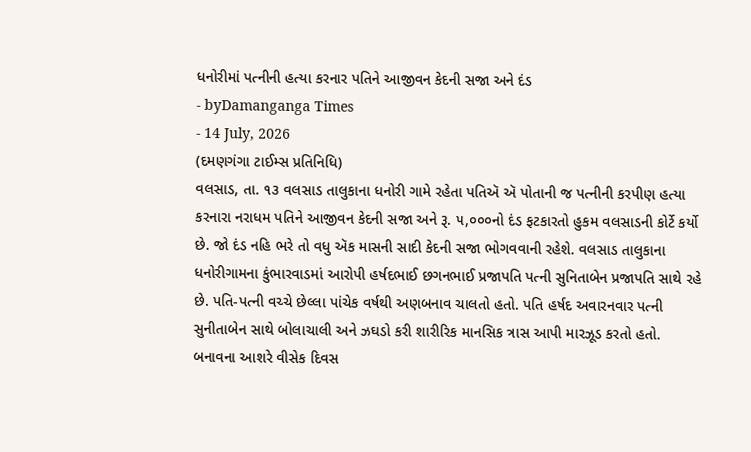ધનોરીમાં પત્નીની હત્યા કરનાર પતિને આજીવન કેદની સજા અને દંડ
- byDamanganga Times
- 14 July, 2026
(દમણગંગા ટાઈમ્સ પ્રતિનિધિ)
વલસાડ, તા. ૧૩ વલસાડ તાલુકાના ધનોરી ગામે રહેતા પતિઍ ઍ પોતાની જ પત્નીની કરપીણ હત્યા કરનારા નરાધમ પતિને આજીવન કેદની સજા અને રૂ. ૫,૦૦૦નો દંડ ફટકારતો હુકમ વલસાડની કોર્ટે કર્યો છે. જો દંડ નહિ ભરે તો વધુ ઍક માસની સાદી કેદની સજા ભોગવવાની રહેશે. વલસાડ તાલુકાના ધનોરીગામના કુંભારવાડમાં આરોપી હર્ષદભાઈ છગનભાઈ પ્રજાપતિ પત્ની સુનિતાબેન પ્રજાપતિ સાથે રહે છે. પતિ-પત્ની વચ્ચે છેલ્લા પાંચેક વર્ષથી અણબનાવ ચાલતો હતો. પતિ હર્ષદ અવારનવાર પત્ની સુનીતાબેન સાથે બોલાચાલી અને ઝઘડો કરી શારીરિક માનસિક ત્રાસ આપી મારઝૂડ કરતો હતો. બનાવના આશરે વીસેક દિવસ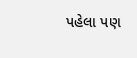પહેલા પણ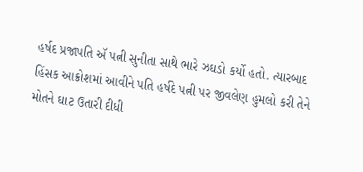હર્ષદ પ્રજાપતિ ઍ પત્ની સુનીતા સાથે ભારે ઝઘડો કર્યો હતો. ત્યારબાદ હિંસક આક્રોશમાં આવીને પતિ હર્ષદે પત્ની પર જીવલેણ હુમલો કરી તેને મોતને ઘાટ ઉતારી દીધી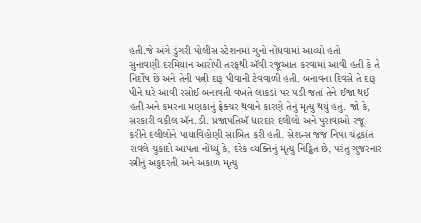હતી.જે અંગે ડુંગરી પોલીસ સ્ટેશનમાં ગુનો નોંધવામાં આવ્યો હતો
સુનાવણી દરમિયાન આરોપી તરફથી ઍવી રજૂઆત કરવામાં આવી હતી કે તે નિર્દોષ છે અને તેની પત્ની દારૂ પીવાની ટેવવાળી હતી. બનાવના દિવસે તે દારૂ પીને ઘરે આવી રસોઈ બનાવતી વખતે લાકડાં પર પડી જતાં તેને ઈજા થઈ હતી અને કમરના મણકાનું ફ્રેક્ચર થવાને કારણે તેનું મૃત્યુ થયું હતું. જો કે, સરકારી વકીલ ઍન.ડી. પ્રજાપતિઍ ધારદાર દલીલો અને પુરાવાઓ રજૂ કરીને દલીલોને પાયાવિહોણી સાબિત કરી હતી. સેશન્સ જજ નિપા ચંદ્રકાંત રાવલે ચુકાદો આપતા નોંધ્યું કે, દરેક વ્યક્તિનું મૃત્યુ નિડ્ઢિત છે, પરંતુ ગુજરનાર સ્ત્રીનું અકુદરતી અને અકાળ મૃત્યુ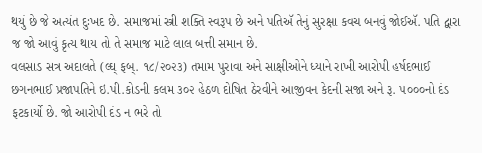થયું છે જે અત્યંત દુઃખદ છે. સમાજમાં સ્ત્રી શક્તિ સ્વરૂપ છે અને પતિઍ તેનું સુરક્ષા કવચ બનવું જોઈઍ. પતિ દ્વારા જ જો આવું કૃત્ય થાય તો તે સમાજ માટે લાલ બત્તી સમાન છે.
વલસાડ સત્ર અદાલતે (લ્ઘ્ ફબ્. ૧૮/૨૦૨૩) તમામ પુરાવા અને સાક્ષીઓને ધ્યાને રાખી આરોપી હર્ષદભાઈ છગનભાઈ પ્રજાપતિને ઇ.પી.કોડની કલમ ૩૦૨ હેઠળ દોષિત ઠેરવીને આજીવન કેદની સજા અને રૂ. ૫૦૦૦નો દંડ ફટકાર્યો છે. જો આરોપી દંડ ન ભરે તો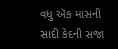વધુ ઍક માસની સાદી કેદની સજા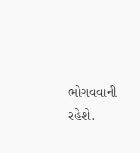ભોગવવાની રહેશે.